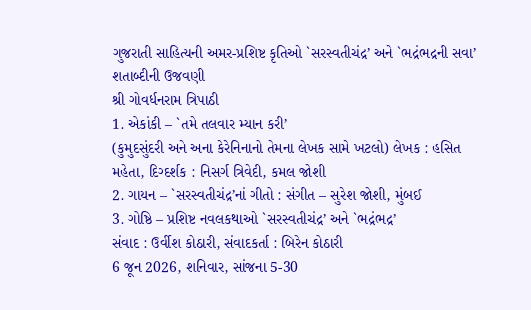ગુજરાતી સાહિત્યની અમર-પ્રશિષ્ટ કૃતિઓ `સરસ્વતીચંદ્ર’ અને `ભદ્રંભદ્રની સવા’ શતાબ્દીની ઉજવણી
શ્રી ગોવર્ધનરામ ત્રિપાઠી
1. એકાંકી – `તમે તલવાર મ્યાન કરી’
(કુમુદસુંદરી અને અના કેરેનિનાનો તેમના લેખક સામે ખટલો) લેખક : હસિત મહેતા, દિગ્દર્શક : નિસર્ગ ત્રિવેદી, કમલ જોશી
2. ગાયન – `સરસ્વતીચંદ્ર’નાં ગીતો : સંગીત – સુરેશ જોશી, મુંબઈ
3. ગોષ્ઠિ – પ્રશિષ્ટ નવલકથાઓ `સરસ્વતીચંદ્ર’ અને `ભદ્રંભદ્ર’
સંવાદ : ઉર્વીશ કોઠારી, સંવાદકર્તા : બિરેન કોઠારી
6 જૂન 2026, શનિવાર, સાંજના 5-30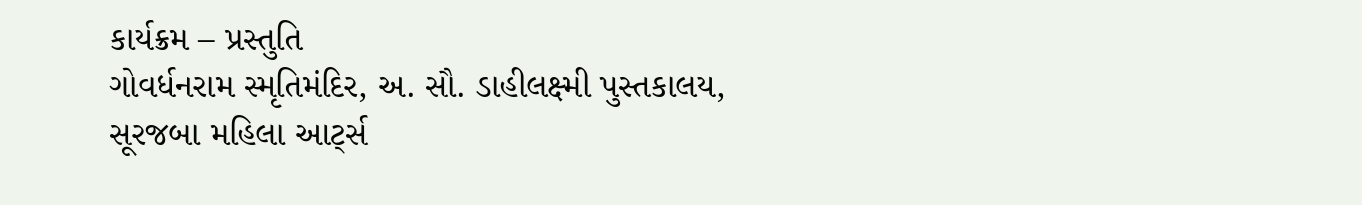કાર્યક્રમ – પ્રસ્તુતિ
ગોવર્ધનરામ સ્મૃતિમંદિર, અ. સૌ. ડાહીલક્ષ્મી પુસ્તકાલય, સૂરજબા મહિલા આર્ટ્સ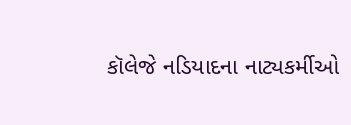કૉલેજે નડિયાદના નાટ્યકર્મીઓ